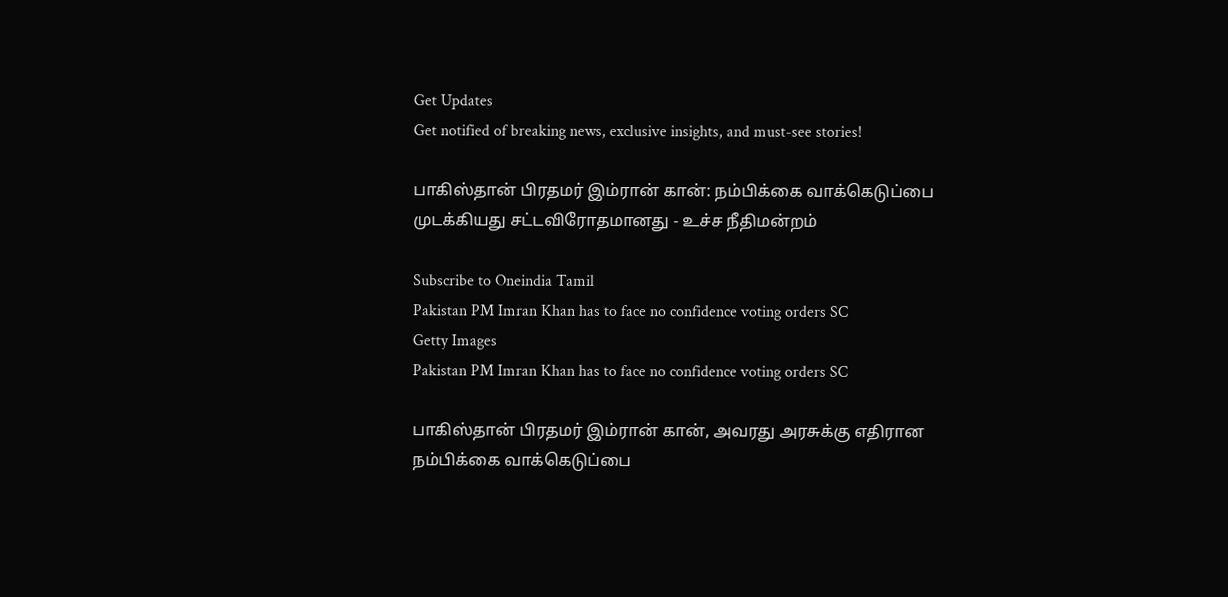Get Updates
Get notified of breaking news, exclusive insights, and must-see stories!

பாகிஸ்தான் பிரதமர் இம்ரான் கான்: நம்பிக்கை வாக்கெடுப்பை முடக்கியது சட்டவிரோதமானது - உச்ச நீதிமன்றம்

Subscribe to Oneindia Tamil
Pakistan PM Imran Khan has to face no confidence voting orders SC
Getty Images
Pakistan PM Imran Khan has to face no confidence voting orders SC

பாகிஸ்தான் பிரதமர் இம்ரான் கான், அவரது அரசுக்கு எதிரான நம்பிக்கை வாக்கெடுப்பை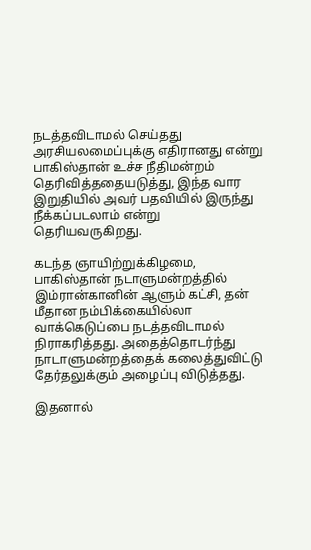நடத்தவிடாமல் செய்தது அரசியலமைப்புக்கு எதிரானது என்று பாகிஸ்தான் உச்ச நீதிமன்றம் தெரிவித்ததையடுத்து, இந்த வார இறுதியில் அவர் பதவியில் இருந்து நீக்கப்படலாம் என்று தெரியவருகிறது.

கடந்த ஞாயிற்றுக்கிழமை, பாகிஸ்தான் நடாளுமன்றத்தில் இம்ரான்கானின் ஆளும் கட்சி, தன் மீதான நம்பிக்கையில்லா வாக்கெடுப்பை நடத்தவிடாமல் நிராகரித்தது. அதைத்தொடர்ந்து நாடாளுமன்றத்தைக் கலைத்துவிட்டு தேர்தலுக்கும் அழைப்பு விடுத்தது.

இதனால்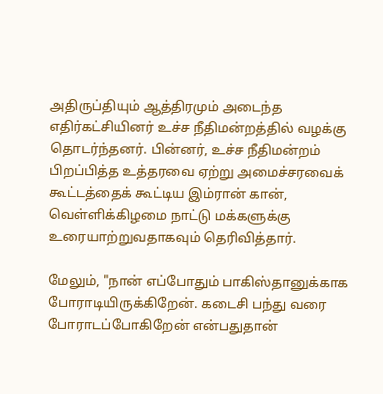அதிருப்தியும் ஆத்திரமும் அடைந்த எதிர்கட்சியினர் உச்ச நீதிமன்றத்தில் வழக்கு தொடர்ந்தனர். பின்னர், உச்ச நீதிமன்றம் பிறப்பித்த உத்தரவை ஏற்று அமைச்சரவைக் கூட்டத்தைக் கூட்டிய இம்ரான் கான், வெள்ளிக்கிழமை நாட்டு மக்களுக்கு உரையாற்றுவதாகவும் தெரிவித்தார்.

மேலும், "நான் எப்போதும் பாகிஸ்தானுக்காக போராடியிருக்கிறேன். கடைசி பந்து வரை போராடப்போகிறேன் என்பதுதான்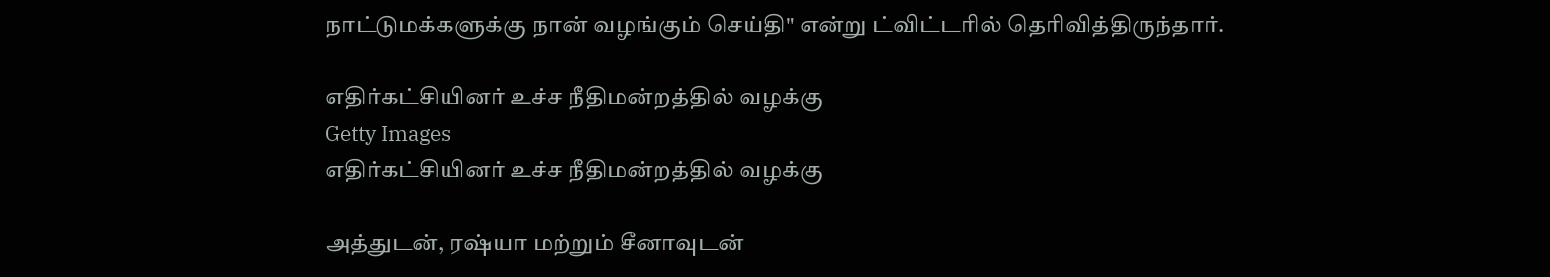நாட்டுமக்களுக்கு நான் வழங்கும் செய்தி" என்று ட்விட்டரில் தெரிவித்திருந்தார்.

எதிர்கட்சியினர் உச்ச நீதிமன்றத்தில் வழக்கு
Getty Images
எதிர்கட்சியினர் உச்ச நீதிமன்றத்தில் வழக்கு

அத்துடன், ரஷ்யா மற்றும் சீனாவுடன்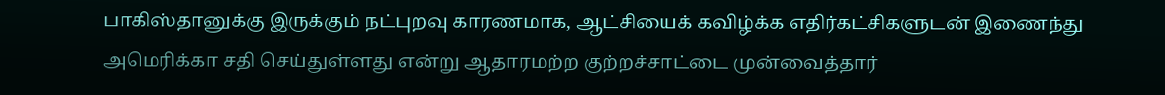பாகிஸ்தானுக்கு இருக்கும் நட்புறவு காரணமாக, ஆட்சியைக் கவிழ்க்க எதிர்கட்சிகளுடன் இணைந்து அமெரிக்கா சதி செய்துள்ளது என்று ஆதாரமற்ற குற்றச்சாட்டை முன்வைத்தார்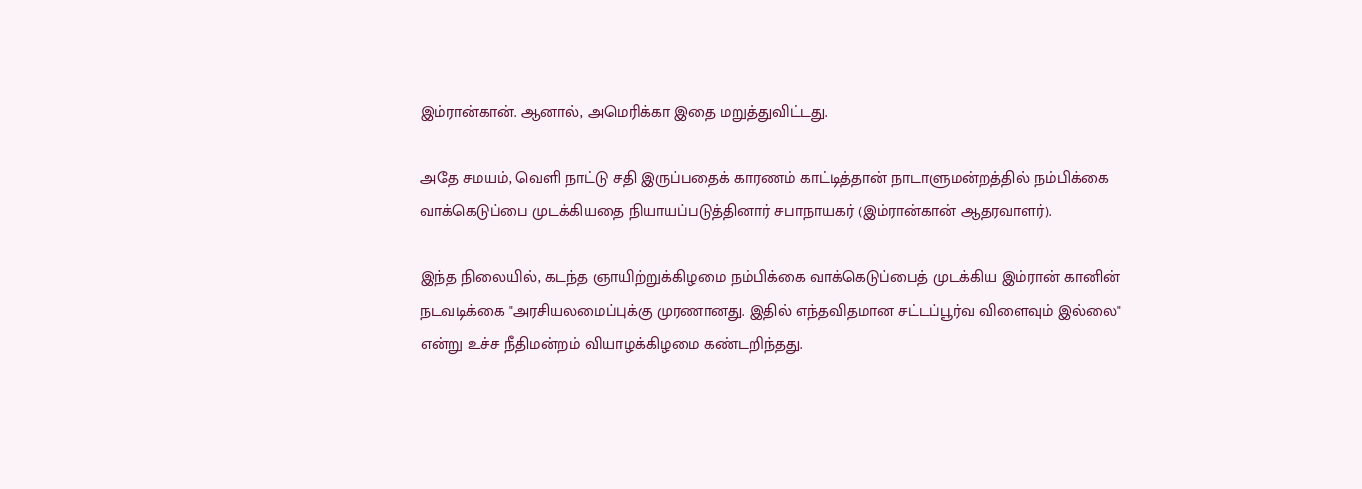இம்ரான்கான். ஆனால், அமெரிக்கா இதை மறுத்துவிட்டது.

அதே சமயம், வெளி நாட்டு சதி இருப்பதைக் காரணம் காட்டித்தான் நாடாளுமன்றத்தில் நம்பிக்கை வாக்கெடுப்பை முடக்கியதை நியாயப்படுத்தினார் சபாநாயகர் (இம்ரான்கான் ஆதரவாளர்).

இந்த நிலையில், கடந்த ஞாயிற்றுக்கிழமை நம்பிக்கை வாக்கெடுப்பைத் முடக்கிய இம்ரான் கானின் நடவடிக்கை "அரசியலமைப்புக்கு முரணானது. இதில் எந்தவிதமான சட்டப்பூர்வ விளைவும் இல்லை" என்று உச்ச நீதிமன்றம் வியாழக்கிழமை கண்டறிந்தது.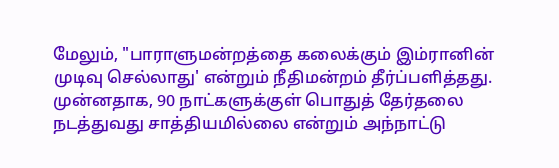மேலும், "பாராளுமன்றத்தை கலைக்கும் இம்ரானின் முடிவு செல்லாது' என்றும் நீதிமன்றம் தீர்ப்பளித்தது. முன்னதாக, 90 நாட்களுக்குள் பொதுத் தேர்தலை நடத்துவது சாத்தியமில்லை என்றும் அந்நாட்டு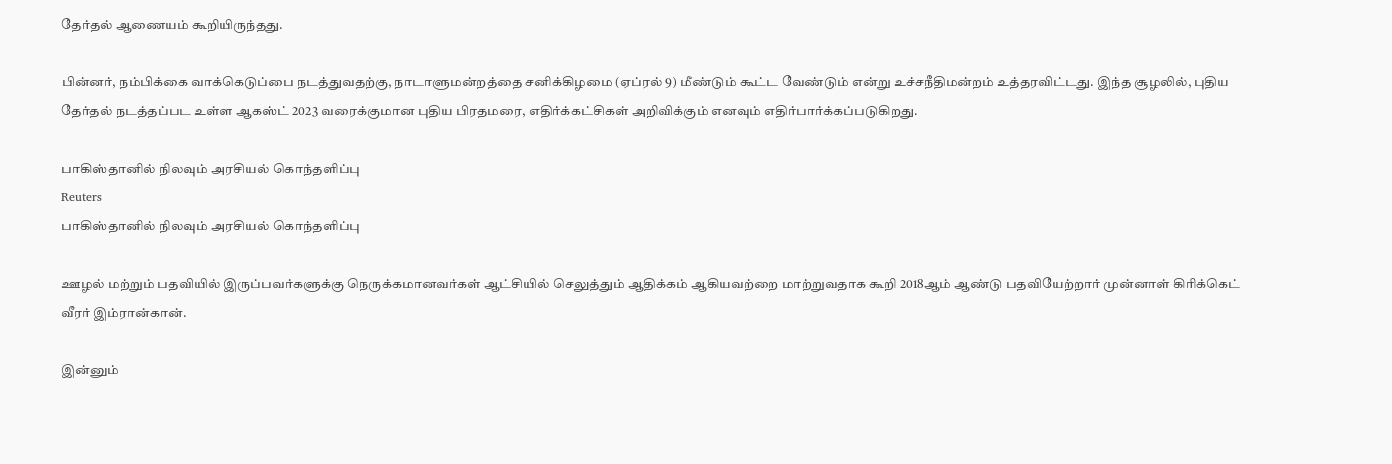தேர்தல் ஆணையம் கூறியிருந்தது.

பின்னர், நம்பிக்கை வாக்கெடுப்பை நடத்துவதற்கு, நாடாளுமன்றத்தை சனிக்கிழமை (ஏப்ரல் 9) மீண்டும் கூட்ட வேண்டும் என்று உச்சநீதிமன்றம் உத்தரவிட்டது. இந்த சூழலில், புதிய தேர்தல் நடத்தப்பட உள்ள ஆகஸ்ட் 2023 வரைக்குமான புதிய பிரதமரை, எதிர்க்கட்சிகள் அறிவிக்கும் எனவும் எதிர்பார்க்கப்படுகிறது.

பாகிஸ்தானில் நிலவும் அரசியல் கொந்தளிப்பு
Reuters
பாகிஸ்தானில் நிலவும் அரசியல் கொந்தளிப்பு

ஊழல் மற்றும் பதவியில் இருப்பவர்களுக்கு நெருக்கமானவர்கள் ஆட்சியில் செலுத்தும் ஆதிக்கம் ஆகியவற்றை மாற்றுவதாக கூறி 2018ஆம் ஆண்டு பதவியேற்றார் முன்னாள் கிரிக்கெட் வீரர் இம்ரான்கான்.

இன்னும்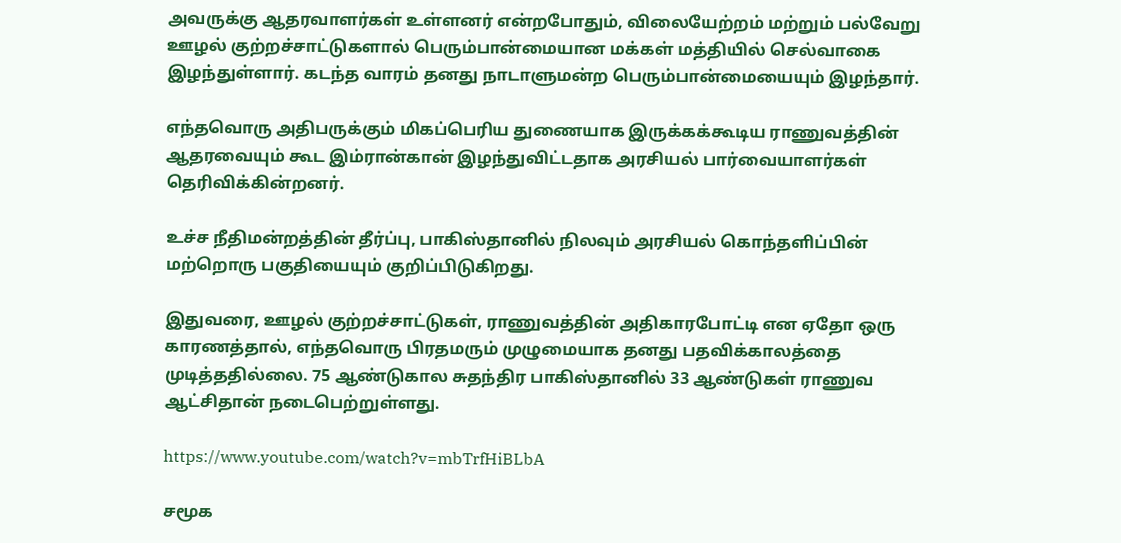அவருக்கு ஆதரவாளர்கள் உள்ளனர் என்றபோதும், விலையேற்றம் மற்றும் பல்வேறு ஊழல் குற்றச்சாட்டுகளால் பெரும்பான்மையான மக்கள் மத்தியில் செல்வாகை இழந்துள்ளார். கடந்த வாரம் தனது நாடாளுமன்ற பெரும்பான்மையையும் இழந்தார்.

எந்தவொரு அதிபருக்கும் மிகப்பெரிய துணையாக இருக்கக்கூடிய ராணுவத்தின் ஆதரவையும் கூட இம்ரான்கான் இழந்துவிட்டதாக அரசியல் பார்வையாளர்கள் தெரிவிக்கின்றனர்.

உச்ச நீதிமன்றத்தின் தீர்ப்பு, பாகிஸ்தானில் நிலவும் அரசியல் கொந்தளிப்பின் மற்றொரு பகுதியையும் குறிப்பிடுகிறது.

இதுவரை, ஊழல் குற்றச்சாட்டுகள், ராணுவத்தின் அதிகாரபோட்டி என ஏதோ ஒரு காரணத்தால், எந்தவொரு பிரதமரும் முழுமையாக தனது பதவிக்காலத்தை முடித்ததில்லை. 75 ஆண்டுகால சுதந்திர பாகிஸ்தானில் 33 ஆண்டுகள் ராணுவ ஆட்சிதான் நடைபெற்றுள்ளது.

https://www.youtube.com/watch?v=mbTrfHiBLbA

சமூக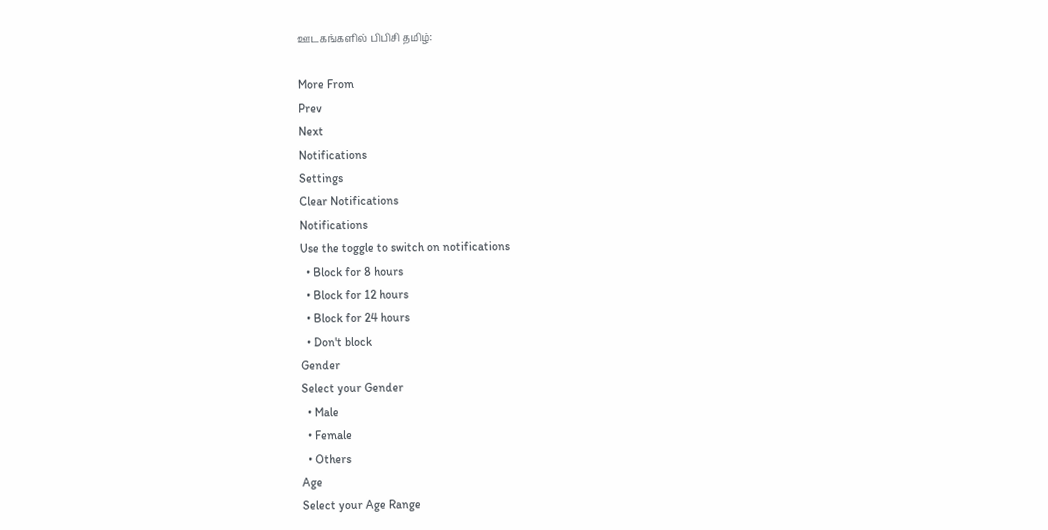ஊடகங்களில் பிபிசி தமிழ்:

More From
Prev
Next
Notifications
Settings
Clear Notifications
Notifications
Use the toggle to switch on notifications
  • Block for 8 hours
  • Block for 12 hours
  • Block for 24 hours
  • Don't block
Gender
Select your Gender
  • Male
  • Female
  • Others
Age
Select your Age Range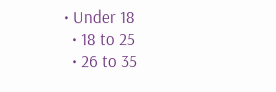• Under 18
  • 18 to 25
  • 26 to 35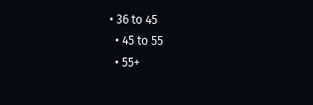• 36 to 45
  • 45 to 55
  • 55+